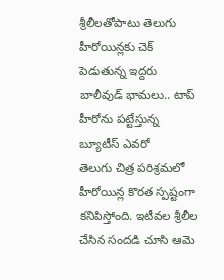శ్రీలీలతోపాటు తెలుగు హీరోయిన్లకు చెక్ పెడుతున్న ఇద్దరు బాలీవుడ్ భామలు.. టాప్ హీరోను పట్టేస్తున్న బ్యూటీస్ ఎవరో
తెలుగు చిత్ర పరిశ్రమలో హీరోయిన్ల కొరత స్పష్టంగా కనిపిస్తోంది. ఇటీవల శ్రీలీల చేసిన సందడి చూసి ఆమె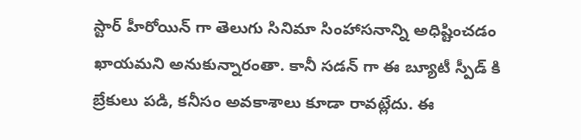స్టార్ హీరోయిన్ గా తెలుగు సినిమా సింహాసనాన్ని అధిష్టించడం ఖాయమని అనుకున్నారంతా. కానీ సడన్ గా ఈ బ్యూటీ స్పీడ్ కి బ్రేకులు పడి, కనీసం అవకాశాలు కూడా రావట్లేదు. ఈ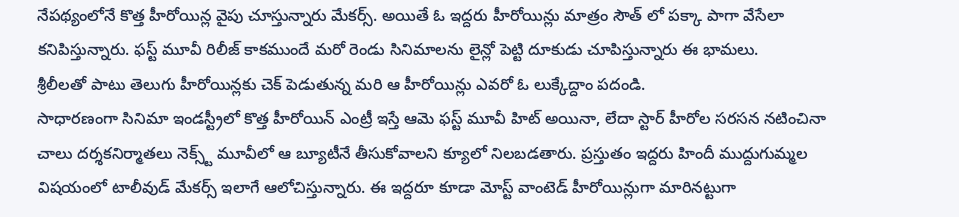నేపథ్యంలోనే కొత్త హీరోయిన్ల వైపు చూస్తున్నారు మేకర్స్. అయితే ఓ ఇద్దరు హీరోయిన్లు మాత్రం సౌత్ లో పక్కా పాగా వేసేలా కనిపిస్తున్నారు. ఫస్ట్ మూవీ రిలీజ్ కాకముందే మరో రెండు సినిమాలను లైన్లో పెట్టి దూకుడు చూపిస్తున్నారు ఈ భామలు.
శ్రీలీలతో పాటు తెలుగు హీరోయిన్లకు చెక్ పెడుతున్న మరి ఆ హీరోయిన్లు ఎవరో ఓ లుక్కేద్దాం పదండి.
సాధారణంగా సినిమా ఇండస్ట్రీలో కొత్త హీరోయిన్ ఎంట్రీ ఇస్తే ఆమె ఫస్ట్ మూవీ హిట్ అయినా, లేదా స్టార్ హీరోల సరసన నటించినా చాలు దర్శకనిర్మాతలు నెక్స్ట్ మూవీలో ఆ బ్యూటీనే తీసుకోవాలని క్యూలో నిలబడతారు. ప్రస్తుతం ఇద్దరు హిందీ ముద్దుగుమ్మల విషయంలో టాలీవుడ్ మేకర్స్ ఇలాగే ఆలోచిస్తున్నారు. ఈ ఇద్దరూ కూడా మోస్ట్ వాంటెడ్ హీరోయిన్లుగా మారినట్టుగా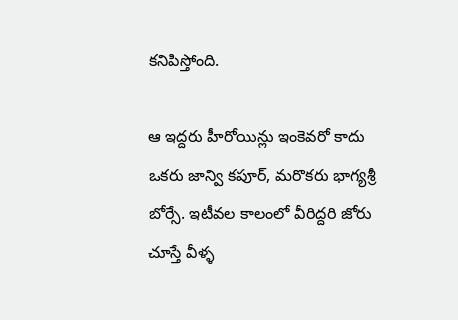కనిపిస్తోంది.

ఆ ఇద్దరు హీరోయిన్లు ఇంకెవరో కాదు ఒకరు జాన్వి కపూర్, మరొకరు భాగ్యశ్రీ బోర్సే. ఇటీవల కాలంలో వీరిద్దరి జోరు చూస్తే వీళ్ళ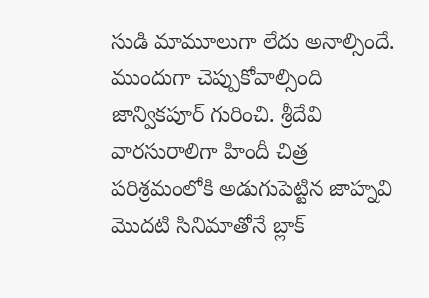సుడి మామూలుగా లేదు అనాల్సిందే. ముందుగా చెప్పుకోవాల్సింది జాన్వికపూర్ గురించి. శ్రీదేవి వారసురాలిగా హిందీ చిత్ర పరిశ్రమంలోకి అడుగుపెట్టిన జాహ్నవి మొదటి సినిమాతోనే బ్లాక్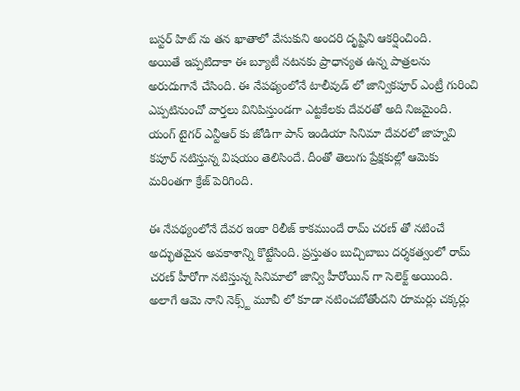బస్టర్ హిట్ ను తన ఖాతాలో వేసుకుని అందరి దృష్టిని ఆకర్షించింది.
అయితే ఇప్పటిదాకా ఈ బ్యూటీ నటనకు ప్రాధాన్యత ఉన్న పాత్రలను అరుదుగానే చేసింది. ఈ నేపథ్యంలోనే టాలీవుడ్ లో జాన్వికపూర్ ఎంట్రీ గురించి ఎప్పటినుంచో వార్తలు వినిపిస్తుండగా ఎట్టకేలకు దేవరతో అది నిజమైంది. యంగ్ టైగర్ ఎన్టీఆర్ కు జోడిగా పాన్ ఇండియా సినిమా దేవరలో జాహ్నవి కపూర్ నటిస్తున్న విషయం తెలిసిందే. దీంతో తెలుగు ప్రేక్షకుల్లో ఆమెకు మరింతగా క్రేజ్ పెరిగింది.

ఈ నేపథ్యంలోనే దేవర ఇంకా రిలీజ్ కాకముందే రామ్ చరణ్ తో నటించే అద్భుతమైన అవకాశాన్ని కొట్టేసింది. ప్రస్తుతం బుచ్చిబాబు దర్శకత్వంలో రామ్ చరణ్ హీరోగా నటిస్తున్న సినిమాలో జాన్వి హీరోయిన్ గా సెలెక్ట్ అయింది. అలాగే ఆమె నాని నెక్స్ట్ మూవీ లో కూడా నటించబోతోందని రూమర్లు చక్కర్లు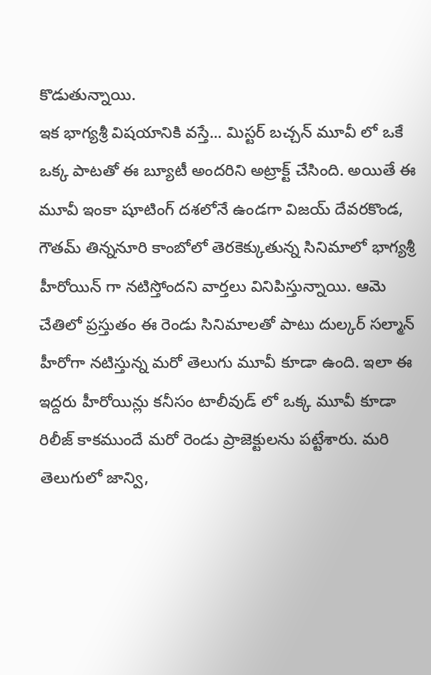కొడుతున్నాయి.
ఇక భాగ్యశ్రీ విషయానికి వస్తే... మిస్టర్ బచ్చన్ మూవీ లో ఒకే ఒక్క పాటతో ఈ బ్యూటీ అందరిని అట్రాక్ట్ చేసింది. అయితే ఈ మూవీ ఇంకా షూటింగ్ దశలోనే ఉండగా విజయ్ దేవరకొండ, గౌతమ్ తిన్ననూరి కాంబోలో తెరకెక్కుతున్న సినిమాలో భాగ్యశ్రీ హీరోయిన్ గా నటిస్తోందని వార్తలు వినిపిస్తున్నాయి. ఆమె చేతిలో ప్రస్తుతం ఈ రెండు సినిమాలతో పాటు దుల్కర్ సల్మాన్ హీరోగా నటిస్తున్న మరో తెలుగు మూవీ కూడా ఉంది. ఇలా ఈ ఇద్దరు హీరోయిన్లు కనీసం టాలీవుడ్ లో ఒక్క మూవీ కూడా రిలీజ్ కాకముందే మరో రెండు ప్రాజెక్టులను పట్టేశారు. మరి తెలుగులో జాన్వి,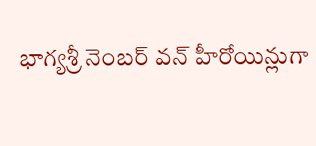భాగ్యశ్రీ నెంబర్ వన్ హీరోయిన్లుగా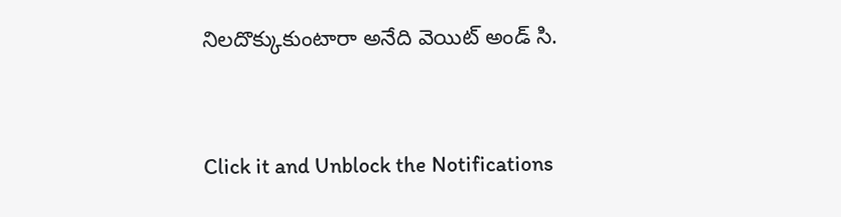నిలదొక్కుకుంటారా అనేది వెయిట్ అండ్ సి.


Click it and Unblock the Notifications